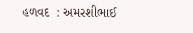હળવદ  : અમરશીભાઈ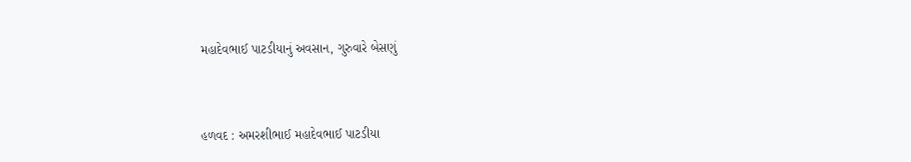મહાદેવભાઈ પાટડીયાનું અવસાન, ગુરુવારે બેસણું



હળવદ : અમરશીભાઈ મહાદેવભાઈ પાટડીયા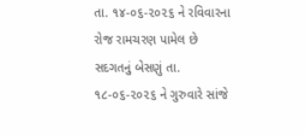તા. ૧૪-૦૬-૨૦૨૬ ને રવિવારના રોજ રામચરણ પામેલ છે સદગતનું બેસણું તા. ૧૮-૦૬-૨૦૨૬ ને ગુરુવારે સાંજે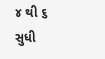૪ થી ૬ સુધી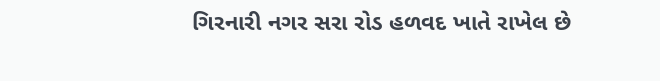ગિરનારી નગર સરા રોડ હળવદ ખાતે રાખેલ છે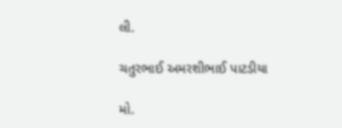લી.

ચતુરભાઈ અમરશીભાઈ પાટડીયા

મો.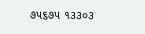૭૫૬૭૫ ૧૩૩૦૩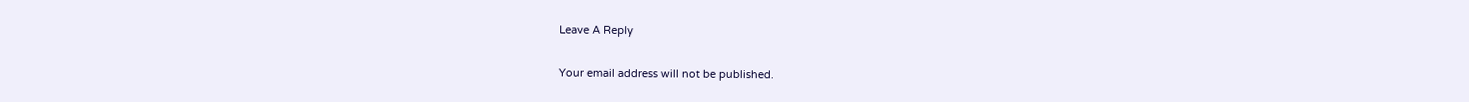Leave A Reply

Your email address will not be published.